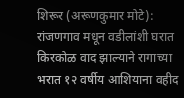शिरूर (अरूणकुमार मोटे): रांजणगाव मधून वडीलांशी घरात किरकोळ वाद झाल्याने रागाच्या भरात १२ वर्षीय आशियाना वहीद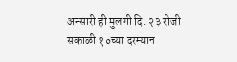अन्सारी ही मुलगी दि. २३ रोजी सकाळी १०च्या दरम्यान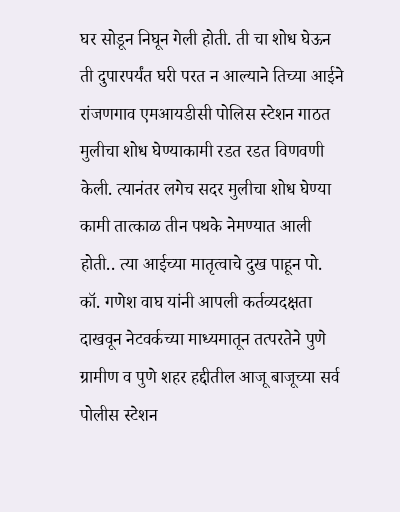घर सोडून निघून गेली होती. ती चा शोध घेऊन ती दुपारपर्यंत घरी परत न आल्याने तिच्या आईने रांजणगाव एमआयडीसी पोलिस स्टेशन गाठत मुलीचा शोध घेण्याकामी रडत रडत विणवणी केली. त्यानंतर लगेच सदर मुलीचा शोध घेण्या कामी तात्काळ तीन पथके नेमण्यात आली होती.. त्या आईच्या मातृत्वाचे दुख पाहून पो. कॉ. गणेश वाघ यांनी आपली कर्तव्यदक्षता दाखवून नेटवर्कच्या माध्यमातून तत्परतेने पुणे ग्रामीण व पुणे शहर हद्दीतील आजू बाजूच्या सर्व पोलीस स्टेशन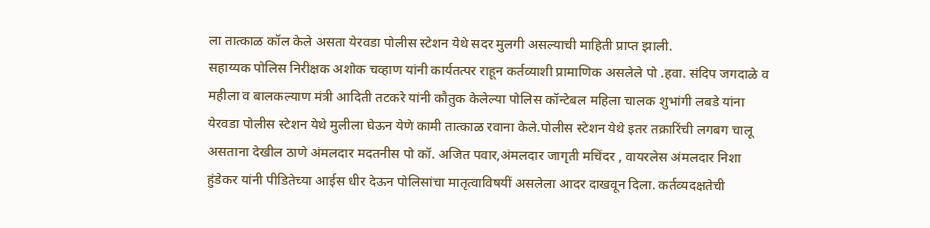ला तात्काळ कॉल केले असता येरवडा पोलीस स्टेशन येथे सदर मुलगी असल्याची माहिती प्राप्त झाली.
सहाय्यक पोलिस निरीक्षक अशोक चव्हाण यांनी कार्यतत्पर राहून कर्तव्याशी प्रामाणिक असलेले पो .हवा. संदिप जगदाळे व महीला व बालकल्याण मंत्री आदिती तटकरे यांनी कौतुक केलेल्या पोलिस कॉन्टेबल महिला चालक शुभांगी लबडे यांना येरवडा पोलीस स्टेशन येथे मुलीला घेऊन येणे कामी तात्काळ रवाना केले.पोलीस स्टेशन येथे इतर तक्रारिंची लगबग चालू असताना देखील ठाणे अंमलदार मदतनीस पो कॉ. अजित पवार,अंमलदार जागृती मचिंदर , वायरलेस अंमलदार निशा हुंडेकर यांनी पीडितेच्या आईस धीर देऊन पोलिसांचा मातृत्वाविषयीं असलेला आदर दाखवून दिला. कर्तव्यदक्षतेची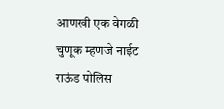आणखी एक वेगळी चुणूक म्हणजे नाईट राऊंड पोलिस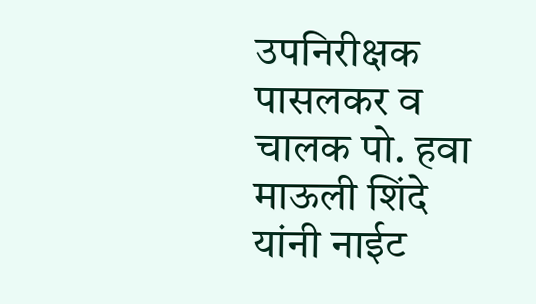उपनिरीक्षक पासलकर व चालक पो. हवा माऊली शिंदे यांनी नाईट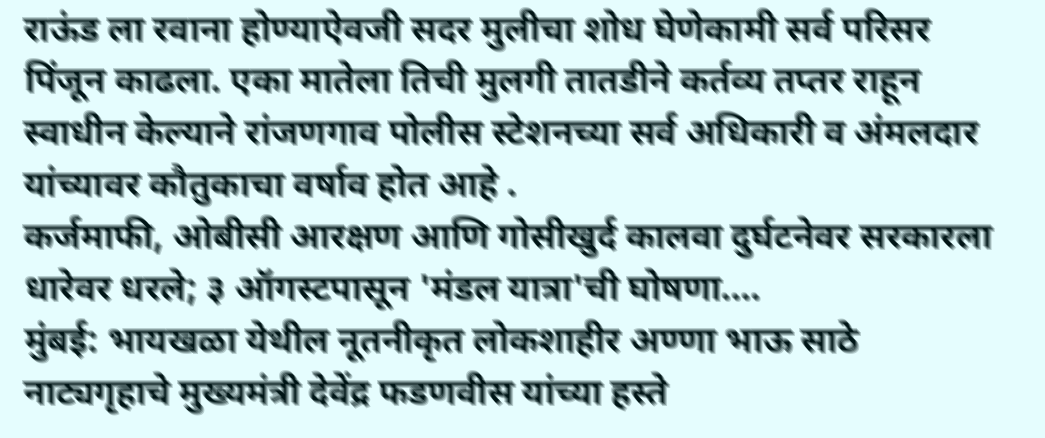राऊंड ला रवाना होण्याऐवजी सदर मुलीचा शोध घेणेकामी सर्व परिसर पिंजून काढला. एका मातेला तिची मुलगी तातडीने कर्तव्य तप्तर राहून स्वाधीन केल्याने रांजणगाव पोलीस स्टेशनच्या सर्व अधिकारी व अंमलदार यांच्यावर कौतुकाचा वर्षाव होत आहे .
कर्जमाफी, ओबीसी आरक्षण आणि गोसीखुर्द कालवा दुर्घटनेवर सरकारला धारेवर धरले; ३ ऑगस्टपासून 'मंडल यात्रा'ची घोषणा.…
मुंबई: भायखळा येथील नूतनीकृत लोकशाहीर अण्णा भाऊ साठे नाट्यगृहाचे मुख्यमंत्री देवेंद्र फडणवीस यांच्या हस्ते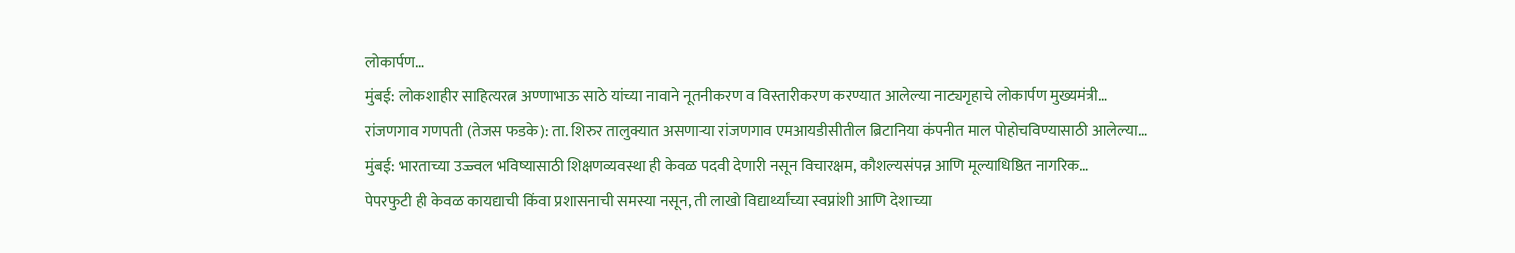लोकार्पण…
मुंबई: लोकशाहीर साहित्यरत्न अण्णाभाऊ साठे यांच्या नावाने नूतनीकरण व विस्तारीकरण करण्यात आलेल्या नाट्यगृहाचे लोकार्पण मुख्यमंत्री…
रांजणगाव गणपती (तेजस फडके): ता. शिरुर तालुक्यात असणाऱ्या रांजणगाव एमआयडीसीतील ब्रिटानिया कंपनीत माल पोहोचविण्यासाठी आलेल्या…
मुंबई: भारताच्या उज्ज्वल भविष्यासाठी शिक्षणव्यवस्था ही केवळ पदवी देणारी नसून विचारक्षम, कौशल्यसंपन्न आणि मूल्याधिष्ठित नागरिक…
पेपरफुटी ही केवळ कायद्याची किंवा प्रशासनाची समस्या नसून, ती लाखो विद्यार्थ्यांच्या स्वप्नांशी आणि देशाच्या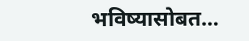भविष्यासोबत…